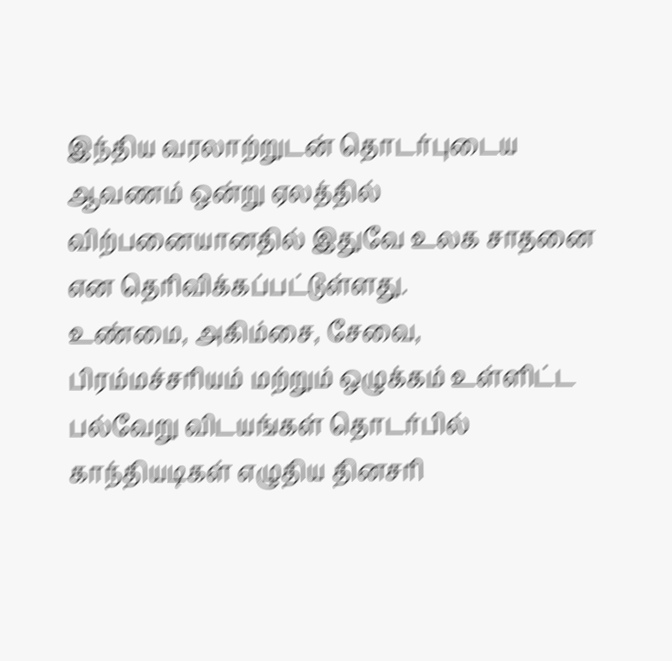இந்திய வரலாற்றுடன் தொடர்புடைய ஆவணம் ஒன்று ஏலத்தில் விற்பனையானதில் இதுவே உலக சாதனை என தெரிவிக்கப்பட்டுள்ளது.
உண்மை, அகிம்சை, சேவை, பிரம்மச்சரியம் மற்றும் ஒழுக்கம் உள்ளிட்ட பல்வேறு விடயங்கள் தொடர்பில் காந்தியடிகள் எழுதிய தினசரி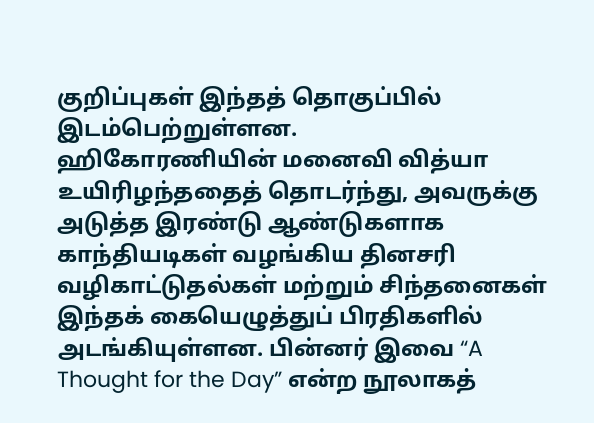குறிப்புகள் இந்தத் தொகுப்பில் இடம்பெற்றுள்ளன.
ஹிகோரணியின் மனைவி வித்யா உயிரிழந்ததைத் தொடர்ந்து, அவருக்கு அடுத்த இரண்டு ஆண்டுகளாக காந்தியடிகள் வழங்கிய தினசரி வழிகாட்டுதல்கள் மற்றும் சிந்தனைகள் இந்தக் கையெழுத்துப் பிரதிகளில் அடங்கியுள்ளன. பின்னர் இவை “A Thought for the Day” என்ற நூலாகத்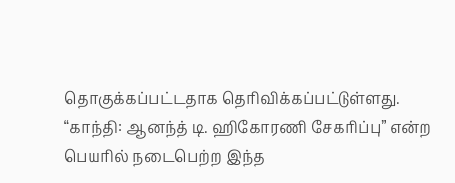தொகுக்கப்பட்டதாக தெரிவிக்கப்பட்டுள்ளது.
“காந்தி: ஆனந்த் டி. ஹிகோரணி சேகரிப்பு” என்ற பெயரில் நடைபெற்ற இந்த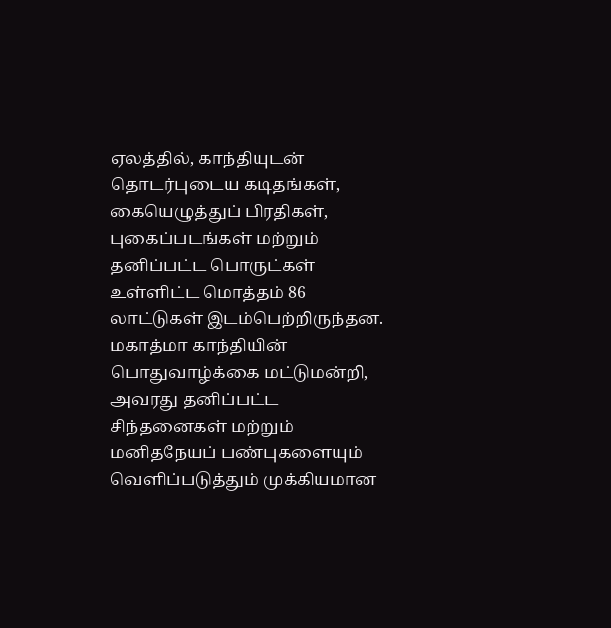ஏலத்தில், காந்தியுடன் தொடர்புடைய கடிதங்கள், கையெழுத்துப் பிரதிகள், புகைப்படங்கள் மற்றும் தனிப்பட்ட பொருட்கள் உள்ளிட்ட மொத்தம் 86 லாட்டுகள் இடம்பெற்றிருந்தன.
மகாத்மா காந்தியின் பொதுவாழ்க்கை மட்டுமன்றி, அவரது தனிப்பட்ட சிந்தனைகள் மற்றும் மனிதநேயப் பண்புகளையும் வெளிப்படுத்தும் முக்கியமான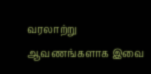வரலாற்று ஆவணங்களாக இவை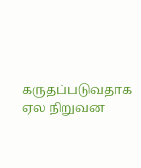கருதப்படுவதாக ஏல நிறுவன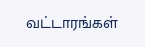வட்டாரங்கள்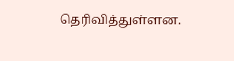தெரிவித்துள்ளன.